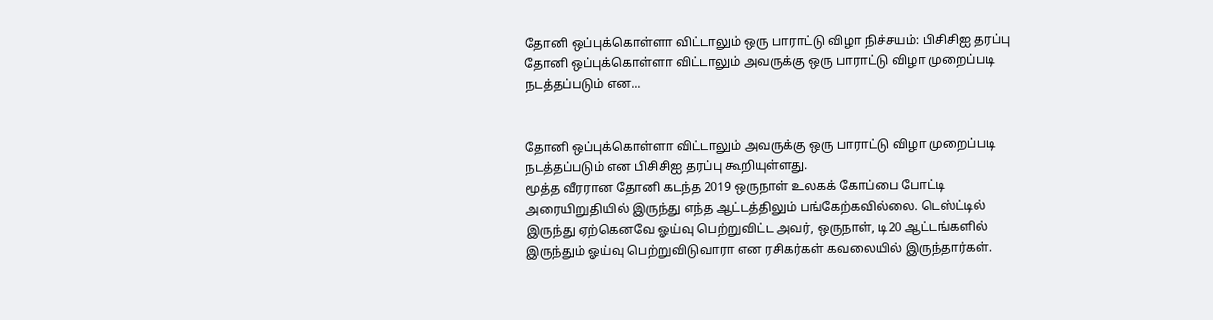தோனி ஒப்புக்கொள்ளா விட்டாலும் ஒரு பாராட்டு விழா நிச்சயம்: பிசிசிஐ தரப்பு
தோனி ஒப்புக்கொள்ளா விட்டாலும் அவருக்கு ஒரு பாராட்டு விழா முறைப்படி நடத்தப்படும் என...


தோனி ஒப்புக்கொள்ளா விட்டாலும் அவருக்கு ஒரு பாராட்டு விழா முறைப்படி நடத்தப்படும் என பிசிசிஐ தரப்பு கூறியுள்ளது.
மூத்த வீரரான தோனி கடந்த 2019 ஒருநாள் உலகக் கோப்பை போட்டி அரையிறுதியில் இருந்து எந்த ஆட்டத்திலும் பங்கேற்கவில்லை. டெஸ்ட்டில் இருந்து ஏற்கெனவே ஓய்வு பெற்றுவிட்ட அவர், ஒருநாள், டி20 ஆட்டங்களில் இருந்தும் ஓய்வு பெற்றுவிடுவாரா என ரசிகர்கள் கவலையில் இருந்தார்கள்.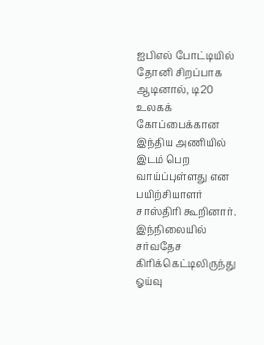ஐபிஎல் போட்டியில் தோனி சிறப்பாக ஆடினால், டி20 உலகக் கோப்பைக்கான இந்திய அணியில் இடம் பெற வாய்ப்புள்ளது என பயிற்சியாளர் சாஸ்திரி கூறினார். இந்நிலையில் சர்வதேச கிரிக்கெட்டிலிருந்து ஓய்வு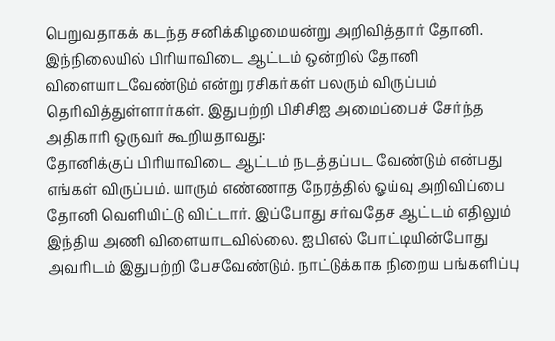பெறுவதாகக் கடந்த சனிக்கிழமையன்று அறிவித்தார் தோனி.
இந்நிலையில் பிரியாவிடை ஆட்டம் ஒன்றில் தோனி விளையாடவேண்டும் என்று ரசிகர்கள் பலரும் விருப்பம் தெரிவித்துள்ளார்கள். இதுபற்றி பிசிசிஐ அமைப்பைச் சேர்ந்த அதிகாரி ஒருவர் கூறியதாவது:
தோனிக்குப் பிரியாவிடை ஆட்டம் நடத்தப்பட வேண்டும் என்பது எங்கள் விருப்பம். யாரும் எண்ணாத நேரத்தில் ஓய்வு அறிவிப்பை தோனி வெளியிட்டு விட்டார். இப்போது சர்வதேச ஆட்டம் எதிலும் இந்திய அணி விளையாடவில்லை. ஐபிஎல் போட்டியின்போது அவரிடம் இதுபற்றி பேசவேண்டும். நாட்டுக்காக நிறைய பங்களிப்பு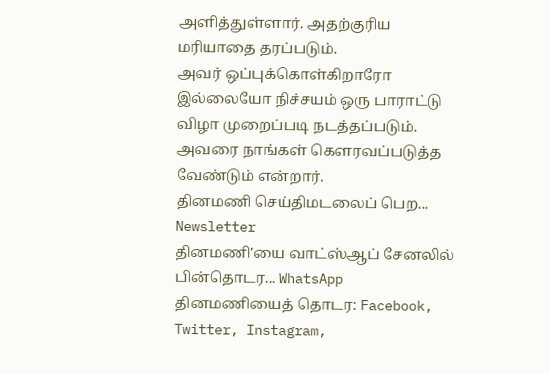அளித்துள்ளார். அதற்குரிய மரியாதை தரப்படும்.
அவர் ஒப்புக்கொள்கிறாரோ இல்லையோ நிச்சயம் ஒரு பாராட்டு விழா முறைப்படி நடத்தப்படும். அவரை நாங்கள் கெளரவப்படுத்த வேண்டும் என்றார்.
தினமணி செய்திமடலைப் பெற... Newsletter
தினமணி'யை வாட்ஸ்ஆப் சேனலில் பின்தொடர... WhatsApp
தினமணியைத் தொடர: Facebook, Twitter, Instagram,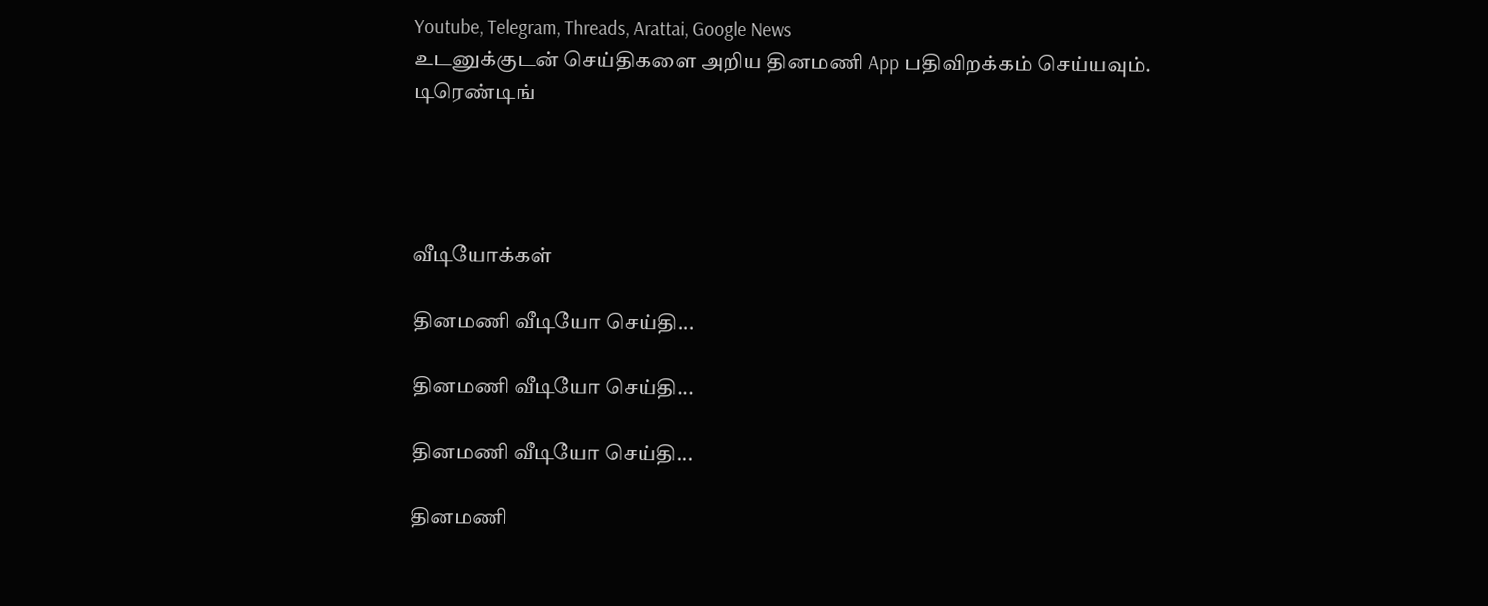Youtube, Telegram, Threads, Arattai, Google News
உடனுக்குடன் செய்திகளை அறிய தினமணி App பதிவிறக்கம் செய்யவும்.
டிரெண்டிங்




வீடியோக்கள்

தினமணி வீடியோ செய்தி...

தினமணி வீடியோ செய்தி...

தினமணி வீடியோ செய்தி...

தினமணி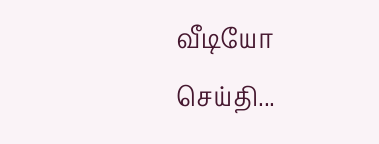வீடியோ செய்தி...